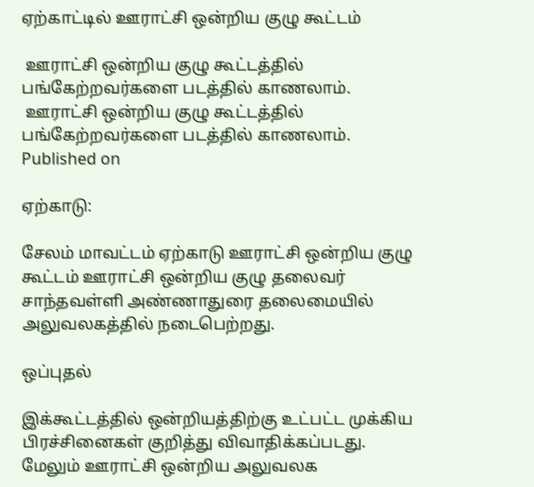ஏற்காட்டில் ஊராட்சி ஒன்றிய குழு கூட்டம்

 ஊராட்சி ஒன்றிய குழு கூட்டத்தில் பங்கேற்றவர்களை படத்தில் காணலாம்.
 ஊராட்சி ஒன்றிய குழு கூட்டத்தில் பங்கேற்றவர்களை படத்தில் காணலாம்.
Published on

ஏற்காடு:

சேலம் மாவட்டம் ஏற்காடு ஊராட்சி ஒன்றிய குழு கூட்டம் ஊராட்சி ஒன்றிய குழு தலைவர் சாந்தவள்ளி அண்ணாதுரை தலைமையில் அலுவலகத்தில் நடைபெற்றது.

ஒப்புதல்

இக்கூட்டத்தில் ஒன்றியத்திற்கு உட்பட்ட முக்கிய பிரச்சினைகள் குறித்து விவாதிக்கப்படது. மேலும் ஊராட்சி ஒன்றிய அலுவலக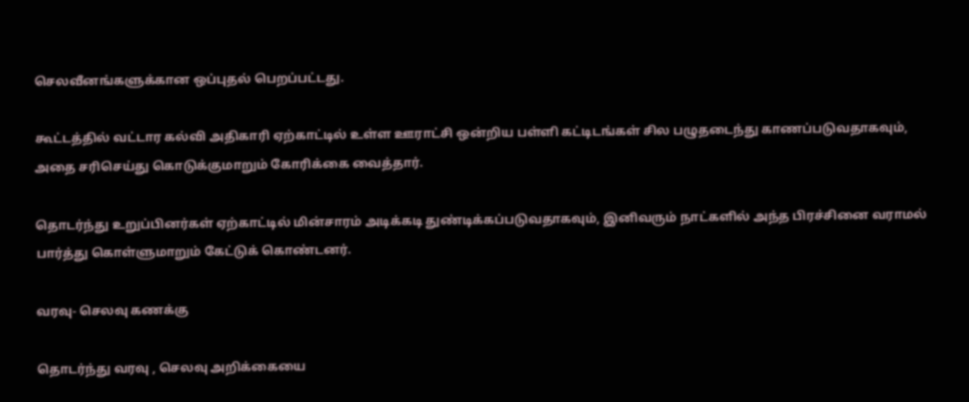செலவீனங்களுக்கான ஒப்புதல் பெறப்பட்டது.

கூட்டத்தில் வட்டார கல்வி அதிகாரி ஏற்காட்டில் உள்ள ஊராட்சி ஒன்றிய பள்ளி கட்டிடங்கள் சில பழுதடைந்து காணப்படுவதாகவும், அதை சரிசெய்து கொடுக்குமாறும் கோரிக்கை வைத்தார்.

தொடர்ந்து உறுப்பினர்கள் ஏற்காட்டில் மின்சாரம் அடிக்கடி துண்டிக்கப்படுவதாகவும், இனிவரும் நாட்களில் அந்த பிரச்சினை வராமல் பார்த்து கொள்ளுமாறும் கேட்டுக் கொண்டனர்.

வரவு- செலவு கணக்கு

தொடர்ந்து வரவு , செலவு அறிக்கையை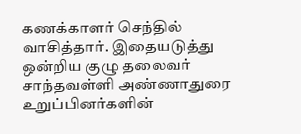கணக்காளர் செந்தில் வாசித்தார். இதையடுத்து ஒன்றிய குழு தலைவர் சாந்தவள்ளி அண்ணாதுரை உறுப்பினர்களின்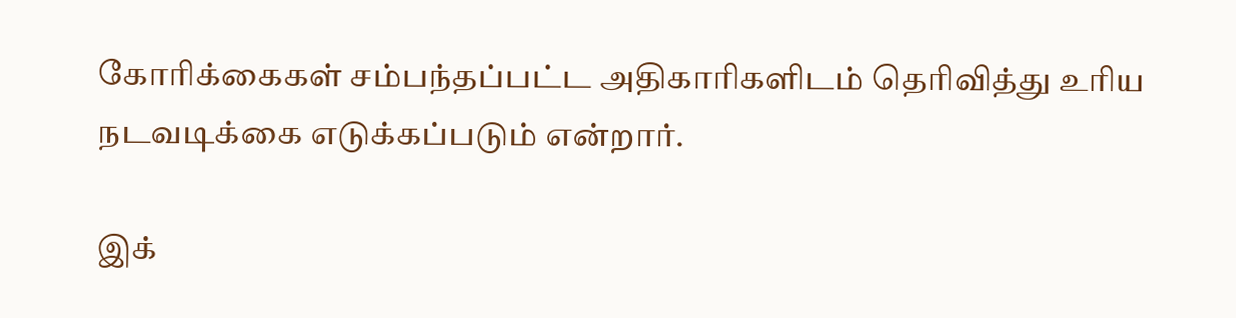கோரிக்கைகள் சம்பந்தப்பட்ட அதிகாரிகளிடம் தெரிவித்து உரிய நடவடிக்கை எடுக்கப்படும் என்றார்.

இக்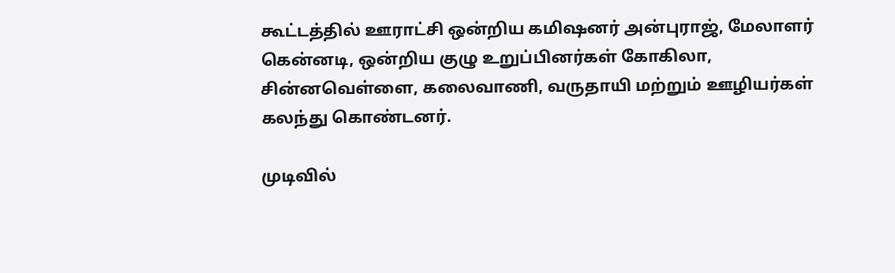கூட்டத்தில் ஊராட்சி ஒன்றிய கமிஷனர் அன்புராஜ், மேலாளர் கென்னடி, ஒன்றிய குழு உறுப்பினர்கள் கோகிலா, சின்னவெள்ளை, கலைவாணி, வருதாயி மற்றும் ஊழியர்கள் கலந்து கொண்டனர்.

முடிவில்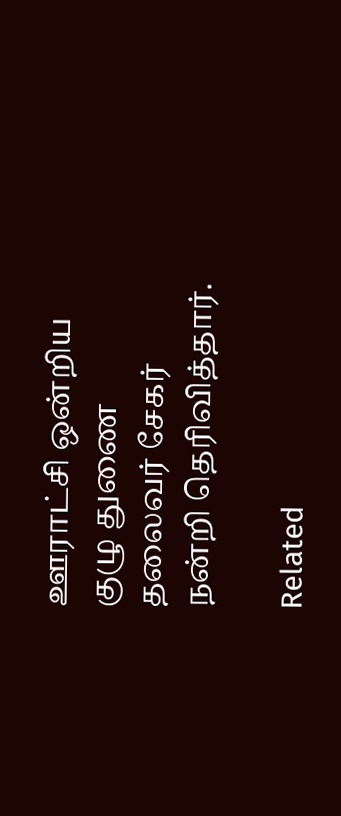ஊராட்சி ஒன்றிய குழு துணை தலைவர் சேகர் நன்றி தெரிவித்தார்.

Related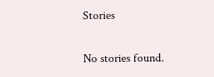Stories

No stories found.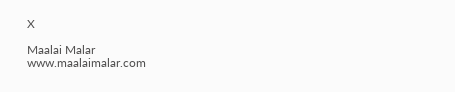X

Maalai Malar
www.maalaimalar.com